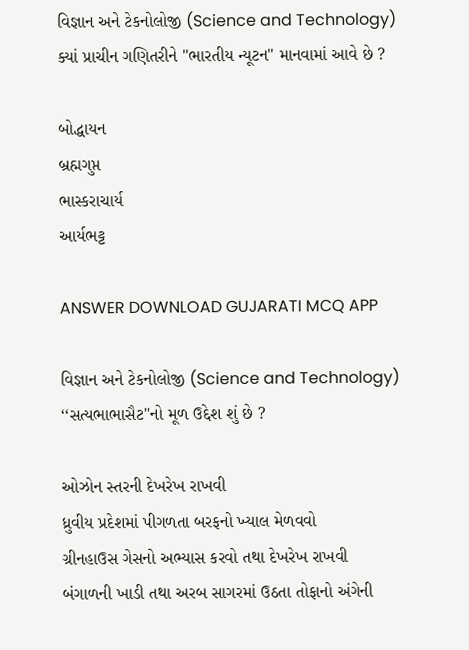વિજ્ઞાન અને ટેકનોલોજી (Science and Technology)
ક્યાં પ્રાચીન ગણિતરીને "ભારતીય ન્યૂટન" માનવામાં આવે છે ?

બોદ્ધાયન
બ્રહ્મગુપ્ત
ભાસ્કરાચાર્ય
આર્યભટ્ટ

ANSWER DOWNLOAD GUJARATI MCQ APP

વિજ્ઞાન અને ટેકનોલોજી (Science and Technology)
‘‘સત્યભાભાસૈટ''નો મૂળ ઉદ્દેશ શું છે ?

ઓઝોન સ્તરની દેખરેખ રાખવી
ધ્રુવીય પ્રદેશમાં પીગળતા બરફનો ખ્યાલ મેળવવો
ગ્રીનહાઉસ ગેસનો અભ્યાસ કરવો તથા દેખરેખ રાખવી
બંગાળની ખાડી તથા અરબ સાગરમાં ઉઠતા તોફાનો અંગેની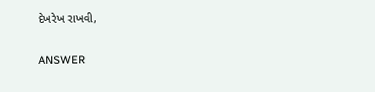દેખરેખ રાખવી,

ANSWER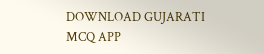DOWNLOAD GUJARATI MCQ APP